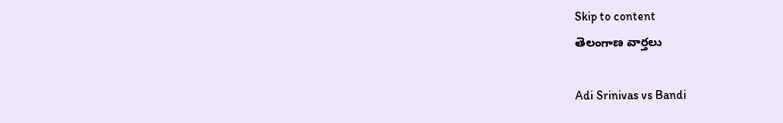Skip to content
తెలంగాణ వార్తలు

Adi Srinivas vs Bandi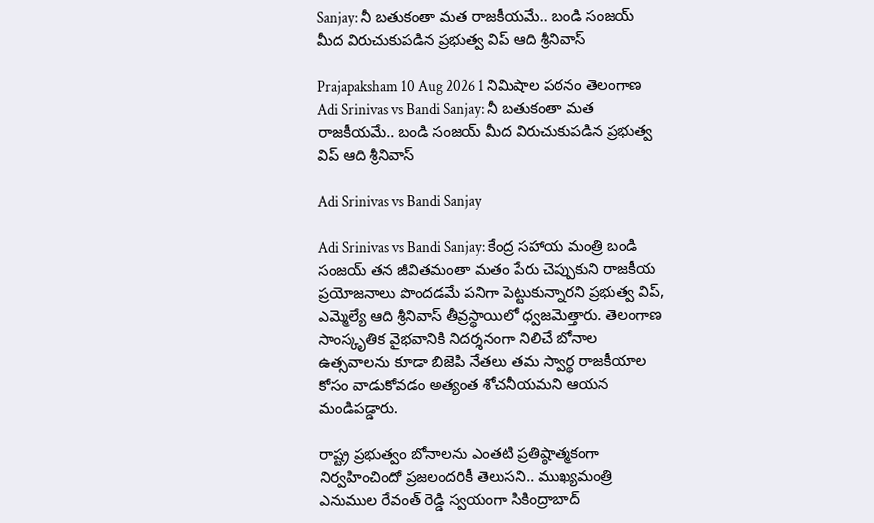Sanjay: నీ బతుకంతా మత రాజకీయమే.. బండి సంజయ్‌ మీద విరుచుకుపడిన ప్రభుత్వ విప్ ఆది శ్రీనివాస్

Prajapaksham 10 Aug 2026 1 నిమిషాల పఠనం తెలంగాణ
Adi Srinivas vs Bandi Sanjay: నీ బతుకంతా మత రాజకీయమే.. బండి సంజయ్‌ మీద విరుచుకుపడిన ప్రభుత్వ విప్ ఆది శ్రీనివాస్

Adi Srinivas vs Bandi Sanjay

Adi Srinivas vs Bandi Sanjay: కేంద్ర సహాయ మంత్రి బండి సంజయ్ తన జీవితమంతా మతం పేరు చెప్పుకుని రాజకీయ ప్రయోజనాలు పొందడమే పనిగా పెట్టుకున్నారని ప్రభుత్వ విప్, ఎమ్మెల్యే ఆది శ్రీనివాస్ తీవ్రస్థాయిలో ధ్వజమెత్తారు. తెలంగాణ సాంస్కృతిక వైభవానికి నిదర్శనంగా నిలిచే బోనాల ఉత్సవాలను కూడా బిజెపి నేతలు తమ స్వార్థ రాజకీయాల కోసం వాడుకోవడం అత్యంత శోచనీయమని ఆయన మండిపడ్డారు.

రాష్ట్ర ప్రభుత్వం బోనాలను ఎంతటి ప్రతిష్ఠాత్మకంగా నిర్వహించిందో ప్రజలందరికీ తెలుసని.. ముఖ్యమంత్రి ఎనుముల రేవంత్ రెడ్డి స్వయంగా సికింద్రాబాద్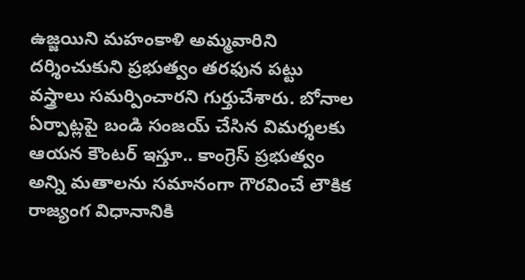ఉజ్జయిని మహంకాళి అమ్మవారిని దర్శించుకుని ప్రభుత్వం తరఫున పట్టు వస్త్రాలు సమర్పించారని గుర్తుచేశారు. బోనాల ఏర్పాట్లపై బండి సంజయ్ చేసిన విమర్శలకు ఆయన కౌంటర్ ఇస్తూ.. కాంగ్రెస్ ప్రభుత్వం అన్ని మతాలను సమానంగా గౌరవించే లౌకిక రాజ్యంగ విధానానికి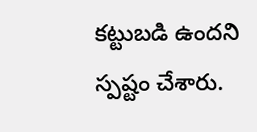కట్టుబడి ఉందని స్పష్టం చేశారు.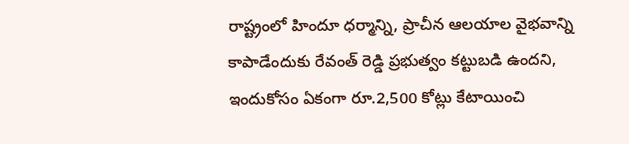రాష్ట్రంలో హిందూ ధర్మాన్ని, ప్రాచీన ఆలయాల వైభవాన్ని కాపాడేందుకు రేవంత్ రెడ్డి ప్రభుత్వం కట్టుబడి ఉందని, ఇందుకోసం ఏకంగా రూ.2,500 కోట్లు కేటాయించి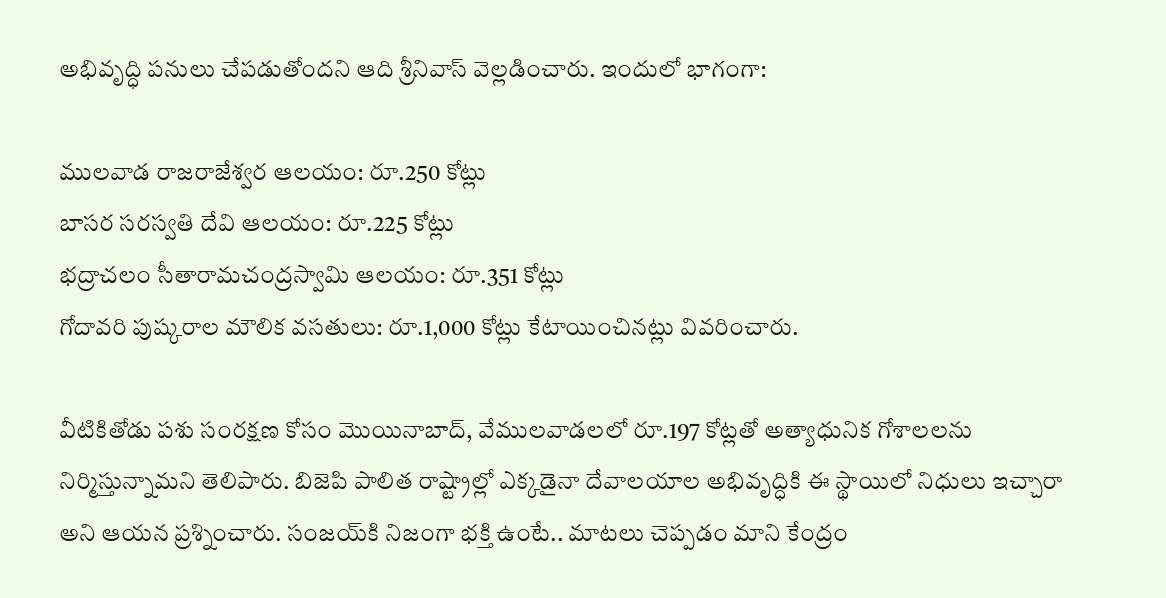అభివృద్ధి పనులు చేపడుతోందని ఆది శ్రీనివాస్ వెల్లడించారు. ఇందులో భాగంగా:

ములవాడ రాజరాజేశ్వర ఆలయం: రూ.250 కోట్లు
బాసర సరస్వతి దేవి ఆలయం: రూ.225 కోట్లు
భద్రాచలం సీతారామచంద్రస్వామి ఆలయం: రూ.351 కోట్లు
గోదావరి పుష్కరాల మౌలిక వసతులు: రూ.1,000 కోట్లు కేటాయించినట్లు వివరించారు.

వీటికితోడు పశు సంరక్షణ కోసం మొయినాబాద్, వేములవాడలలో రూ.197 కోట్లతో అత్యాధునిక గోశాలలను నిర్మిస్తున్నామని తెలిపారు. బిజెపి పాలిత రాష్ట్రాల్లో ఎక్కడైనా దేవాలయాల అభివృద్ధికి ఈ స్థాయిలో నిధులు ఇచ్చారా అని ఆయన ప్రశ్నించారు. సంజయ్‌కి నిజంగా భక్తి ఉంటే.. మాటలు చెప్పడం మాని కేంద్రం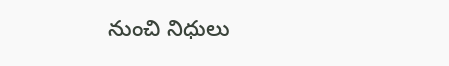నుంచి నిధులు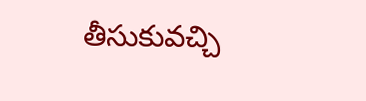తీసుకువచ్చి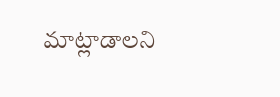మాట్లాడాలని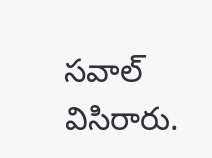సవాల్ విసిరారు.